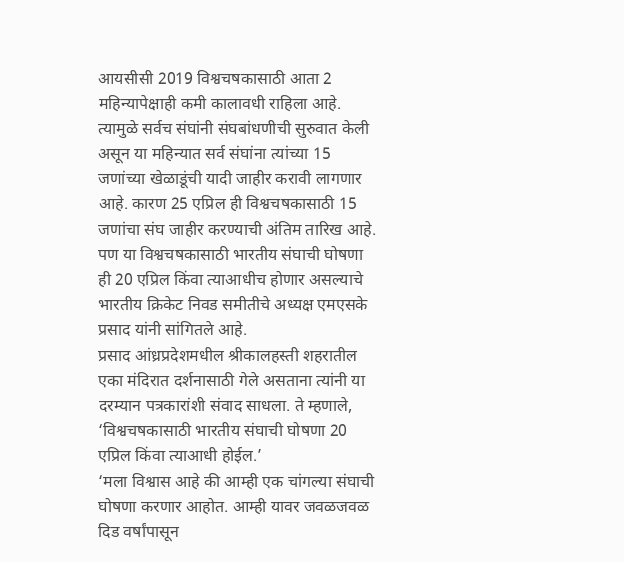आयसीसी 2019 विश्वचषकासाठी आता 2 महिन्यापेक्षाही कमी कालावधी राहिला आहे. त्यामुळे सर्वच संघांनी संघबांधणीची सुरुवात केली असून या महिन्यात सर्व संघांना त्यांच्या 15 जणांच्या खेळाडूंची यादी जाहीर करावी लागणार आहे. कारण 25 एप्रिल ही विश्वचषकासाठी 15 जणांचा संघ जाहीर करण्याची अंतिम तारिख आहे.
पण या विश्वचषकासाठी भारतीय संघाची घोषणा ही 20 एप्रिल किंवा त्याआधीच होणार असल्याचे भारतीय क्रिकेट निवड समीतीचे अध्यक्ष एमएसके प्रसाद यांनी सांगितले आहे.
प्रसाद आंध्रप्रदेशमधील श्रीकालहस्ती शहरातील एका मंदिरात दर्शनासाठी गेले असताना त्यांनी या दरम्यान पत्रकारांशी संवाद साधला. ते म्हणाले, ‘विश्वचषकासाठी भारतीय संघाची घोषणा 20 एप्रिल किंवा त्याआधी होईल.’
‘मला विश्वास आहे की आम्ही एक चांगल्या संघाची घोषणा करणार आहोत. आम्ही यावर जवळजवळ दिड वर्षांपासून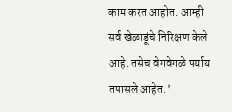काम करत आहोत. आम्ही सर्व खेळाडूंचे निरिक्षण केले आहे. तसेच वेगवेगळे पर्याय तपासले आहेत.’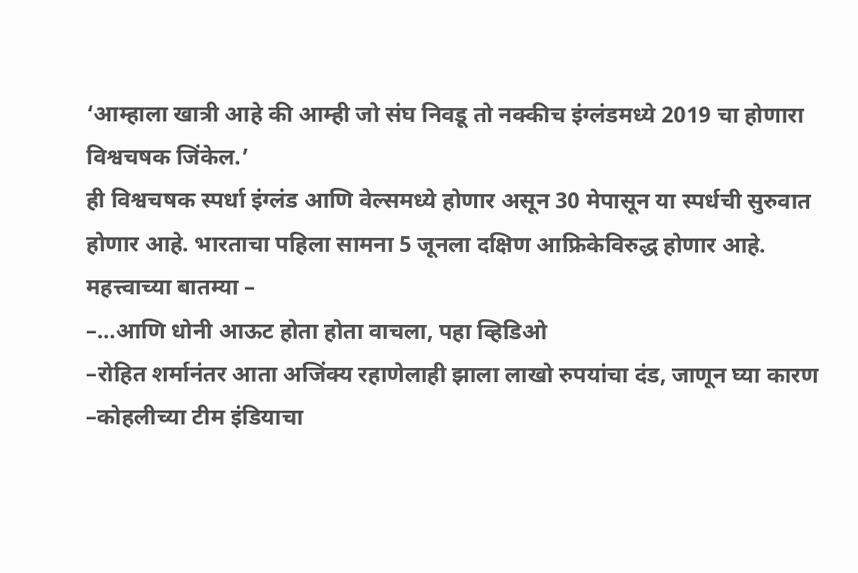‘आम्हाला खात्री आहे की आम्ही जो संघ निवडू तो नक्कीच इंग्लंडमध्ये 2019 चा होणारा विश्वचषक जिंकेल.’
ही विश्वचषक स्पर्धा इंग्लंड आणि वेल्समध्ये होणार असून 30 मेपासून या स्पर्धची सुरुवात होणार आहे. भारताचा पहिला सामना 5 जूनला दक्षिण आफ्रिकेविरुद्ध होणार आहे.
महत्त्वाच्या बातम्या –
–…आणि धोनी आऊट होता होता वाचला, पहा व्हिडिओ
–रोहित शर्मानंतर आता अजिंक्य रहाणेलाही झाला लाखो रुपयांचा दंड, जाणून घ्या कारण
–कोहलीच्या टीम इंडियाचा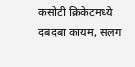कसोटी क्रिकेटमध्ये दबदबा कायम, सलग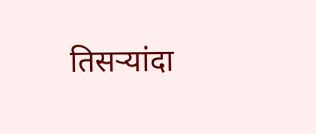तिसऱ्यांदा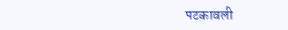पटकावली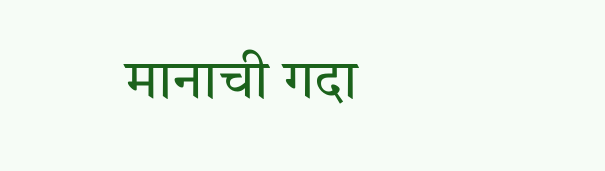मानाची गदा